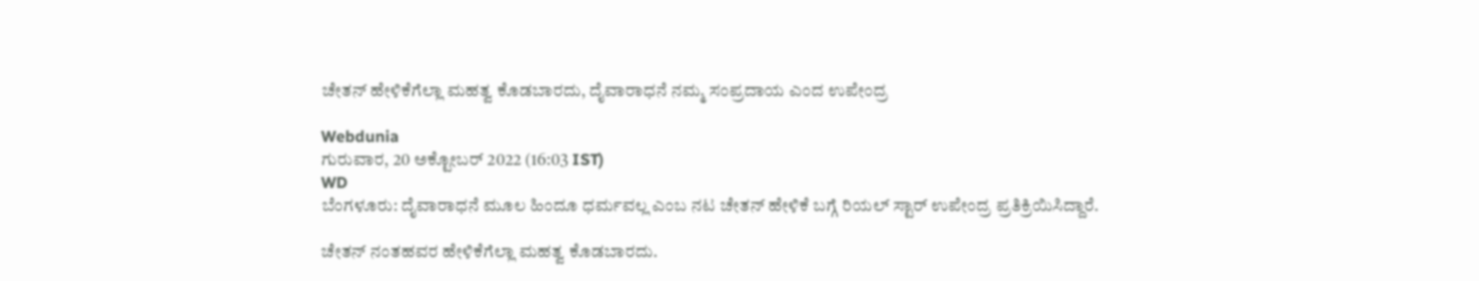ಚೇತನ್ ಹೇಳಿಕೆಗೆಲ್ಲಾ ಮಹತ್ವ ಕೊಡಬಾರದು, ದೈವಾರಾಧನೆ ನಮ್ಮ ಸಂಪ್ರದಾಯ ಎಂದ ಉಪೇಂದ್ರ

Webdunia
ಗುರುವಾರ, 20 ಅಕ್ಟೋಬರ್ 2022 (16:03 IST)
WD
ಬೆಂಗಳೂರು: ದೈವಾರಾಧನೆ ಮೂಲ ಹಿಂದೂ ಧರ್ಮವಲ್ಲ ಎಂಬ ನಟ ಚೇತನ್ ಹೇಳಿಕೆ ಬಗ್ಗೆ ರಿಯಲ್ ಸ್ಟಾರ್ ಉಪೇಂದ್ರ ಪ್ರತಿಕ್ರಿಯಿಸಿದ್ದಾರೆ.

ಚೇತನ್ ನಂತಹವರ ಹೇಳಿಕೆಗೆಲ್ಲಾ ಮಹತ್ವ ಕೊಡಬಾರದು.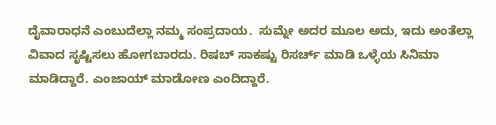ದೈವಾರಾಧನೆ ಎಂಬುದೆಲ್ಲಾ ನಮ್ಮ ಸಂಪ್ರದಾಯ.  ಸುಮ್ನೇ ಅದರ ಮೂಲ ಅದು, ಇದು ಅಂತೆಲ್ಲಾ ವಿವಾದ ಸೃಷ್ಟಿಸಲು ಹೋಗಬಾರದು. ರಿಷಬ್ ಸಾಕಷ್ಟು ರಿಸರ್ಚ್ ಮಾಡಿ ಒಳ್ಳೆಯ ಸಿನಿಮಾ ಮಾಡಿದ್ದಾರೆ. ಎಂಜಾಯ್ ಮಾಡೋಣ ಎಂದಿದ್ದಾರೆ.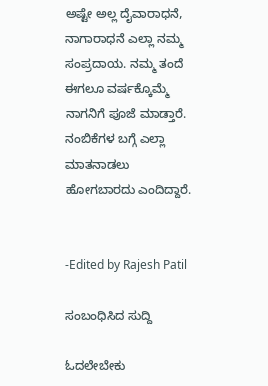ಅಷ್ಟೇ ಅಲ್ಲ ದೈವಾರಾಧನೆ, ನಾಗಾರಾಧನೆ ಎಲ್ಲಾ ನಮ್ಮ ಸಂಪ್ರದಾಯ. ನಮ್ಮ ತಂದೆ ಈಗಲೂ ವರ್ಷಕ್ಕೊಮ್ಮೆ ನಾಗನಿಗೆ ಪೂಜೆ ಮಾಡ್ತಾರೆ. ನಂಬಿಕೆಗಳ ಬಗ್ಗೆ ಎಲ್ಲಾ ಮಾತನಾಡಲು ಹೋಗಬಾರದು ಎಂದಿದ್ದಾರೆ.


-Edited by Rajesh Patil

ಸಂಬಂಧಿಸಿದ ಸುದ್ದಿ

ಓದಲೇಬೇಕು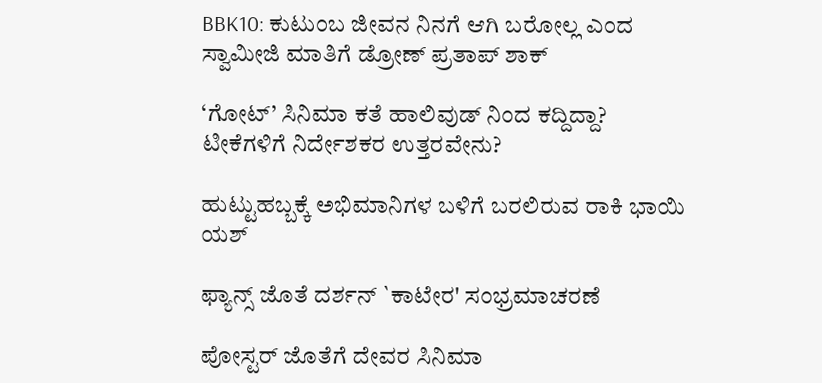BBK10: ಕುಟುಂಬ ಜೀವನ ನಿನಗೆ ಆಗಿ ಬರೋಲ್ಲ ಎಂದ ಸ್ವಾಮೀಜಿ ಮಾತಿಗೆ ಡ್ರೋಣ್ ಪ್ರತಾಪ್ ಶಾಕ್

‘ಗೋಟ್’ ಸಿನಿಮಾ ಕತೆ ಹಾಲಿವುಡ್ ನಿಂದ ಕದ್ದಿದ್ದಾ? ಟೀಕೆಗಳಿಗೆ ನಿರ್ದೇಶಕರ ಉತ್ತರವೇನು?

ಹುಟ್ಟುಹಬ್ಬಕ್ಕೆ ಅಭಿಮಾನಿಗಳ ಬಳಿಗೆ ಬರಲಿರುವ ರಾಕಿ ಭಾಯಿ ಯಶ್

ಫ್ಯಾನ್ಸ್ ಜೊತೆ ದರ್ಶನ್ `ಕಾಟೇರ' ಸಂಭ್ರಮಾಚರಣೆ

ಪೋಸ್ಟರ್ ಜೊತೆಗೆ ದೇವರ ಸಿನಿಮಾ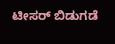ಟೀಸರ್ ಬಿಡುಗಡೆ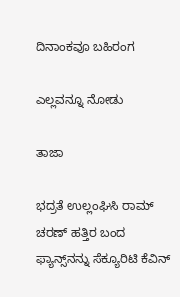ದಿನಾಂಕವೂ ಬಹಿರಂಗ

ಎಲ್ಲವನ್ನೂ ನೋಡು

ತಾಜಾ

ಭದ್ರತೆ ಉಲ್ಲಂಘಿಸಿ ರಾಮ್ ಚರಣ್‌ ಹತ್ತಿರ ಬಂದ ಫ್ಯಾನ್ಸ್‌ನನ್ನು ಸೆಕ್ಯೂರಿಟಿ ಕೆವಿನ್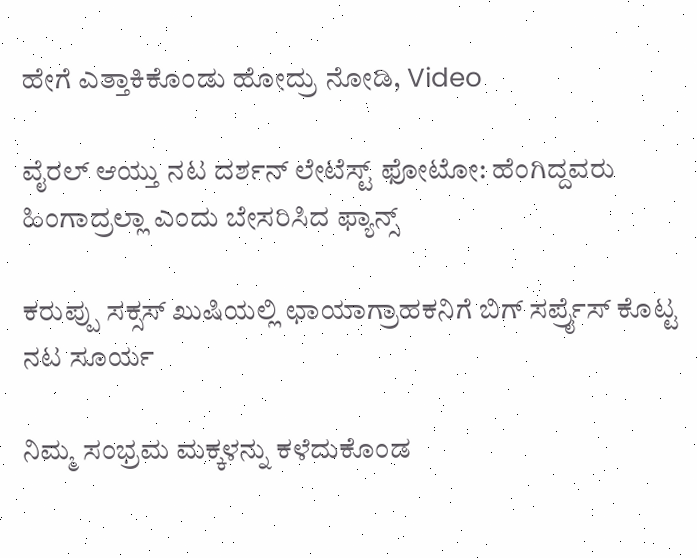ಹೇಗೆ ಎತ್ತಾಕಿಕೊಂಡು ಹೋದ್ರು ನೋಡಿ, Video

ವೈರಲ್ ಆಯ್ತು ನಟ ದರ್ಶನ್ ಲೇಟೆಸ್ಟ್ ಫೋಟೋ: ಹೆಂಗಿದ್ದವರು ಹಿಂಗಾದ್ರಲ್ಲಾ ಎಂದು ಬೇಸರಿಸಿದ ಫ್ಯಾನ್ಸ್

ಕರುಪ್ಪು ಸಕ್ಸಸ್‌ ಖುಷಿಯಲ್ಲಿ ಛಾಯಾಗ್ರಾಹಕನಿಗೆ ಬಿಗ್‌ ಸರ್ಪ್ರೈಸ್ ಕೊಟ್ಟ ನಟ ಸೂರ್ಯ

ನಿಮ್ಮ ಸಂಭ್ರಮ ಮಕ್ಕಳನ್ನು ಕಳೆದುಕೊಂಡ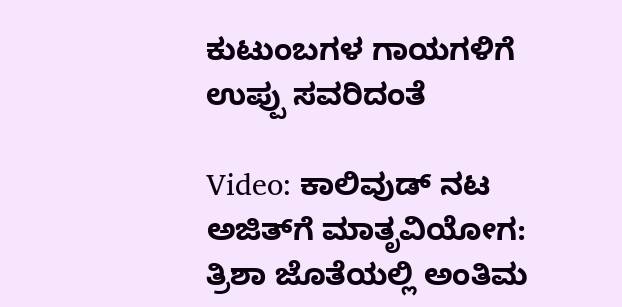ಕುಟುಂಬಗಳ ಗಾಯಗಳಿಗೆ ಉಪ್ಪು ಸವರಿದಂತೆ

Video: ಕಾಲಿವುಡ್‌ ನಟ ಅಜಿತ್‌ಗೆ ಮಾತೃವಿಯೋಗ: ತ್ರಿಶಾ ಜೊತೆಯಲ್ಲಿ ಅಂತಿಮ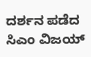ದರ್ಶನ ಪಡೆದ ಸಿಎಂ ವಿಜಯ್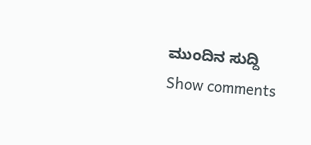ಮುಂದಿನ ಸುದ್ದಿ
Show comments